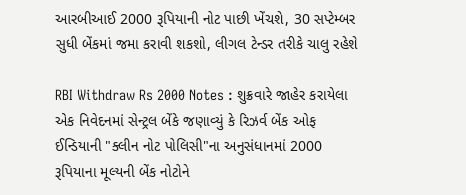આરબીઆઈ 2000 રૂપિયાની નોટ પાછી ખેંચશે, 30 સપ્ટેમ્બર સુધી બેંકમાં જમા કરાવી શકશો, લીગલ ટેન્ડર તરીકે ચાલુ રહેશે

RBI Withdraw Rs 2000 Notes : શુક્રવારે જાહેર કરાયેલા એક નિવેદનમાં સેન્ટ્રલ બેંકે જણાવ્યું કે રિઝર્વ બેંક ઓફ ઈન્ડિયાની "ક્લીન નોટ પોલિસી"ના અનુસંધાનમાં 2000 રૂપિયાના મૂલ્યની બેંક નોટોને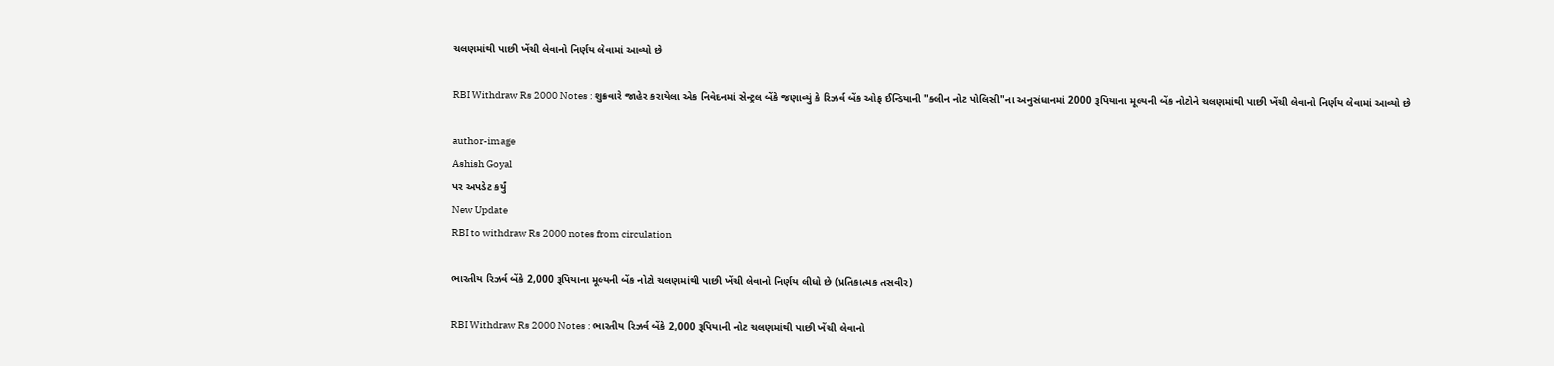ચલણમાંથી પાછી ખેંચી લેવાનો નિર્ણય લેવામાં આવ્યો છે

RBI Withdraw Rs 2000 Notes : શુક્રવારે જાહેર કરાયેલા એક નિવેદનમાં સેન્ટ્રલ બેંકે જણાવ્યું કે રિઝર્વ બેંક ઓફ ઈન્ડિયાની "ક્લીન નોટ પોલિસી"ના અનુસંધાનમાં 2000 રૂપિયાના મૂલ્યની બેંક નોટોને ચલણમાંથી પાછી ખેંચી લેવાનો નિર્ણય લેવામાં આવ્યો છે

author-image
Ashish Goyal
પર અપડેટ કર્યું
New Update
RBI to withdraw Rs 2000 notes from circulation

ભારતીય રિઝર્વ બેંકે 2,000 રૂપિયાના મૂલ્યની બેંક નોટો ચલણમાંથી પાછી ખેંચી લેવાનો નિર્ણય લીધો છે (પ્રતિકાત્મક તસવીર)

RBI Withdraw Rs 2000 Notes : ભારતીય રિઝર્વ બેંકે 2,000 રૂપિયાની નોટ ચલણમાંથી પાછી ખેંચી લેવાનો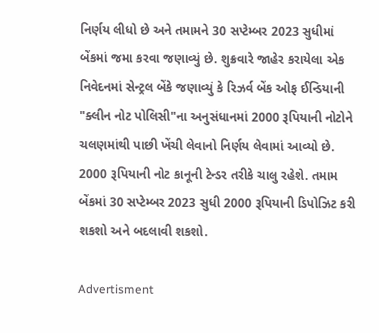નિર્ણય લીધો છે અને તમામને 30 સપ્ટેમ્બર 2023 સુધીમાં બેંકમાં જમા કરવા જણાવ્યું છે. શુક્રવારે જાહેર કરાયેલા એક નિવેદનમાં સેન્ટ્રલ બેંકે જણાવ્યું કે રિઝર્વ બેંક ઓફ ઈન્ડિયાની "ક્લીન નોટ પોલિસી"ના અનુસંધાનમાં 2000 રૂપિયાની નોટોને ચલણમાંથી પાછી ખેંચી લેવાનો નિર્ણય લેવામાં આવ્યો છે. 2000 રૂપિયાની નોટ કાનૂની ટેન્ડર તરીકે ચાલુ રહેશે. તમામ બેંકમાં 30 સપ્ટેમ્બર 2023 સુધી 2000 રૂપિયાની ડિપોઝિટ કરી શકશો અને બદલાવી શકશો.

Advertisment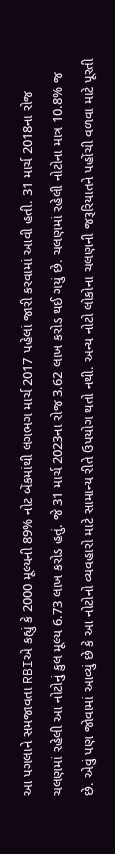આ પગલાને સમજાવતા RBIએ કહ્યું કે 2000 મૂલ્યની 89% નોટ બેંકમાંથી લગભગ માર્ચ 2017 પહેલાં જારી કરવામાં આવી હતી. 31 માર્ચ 2018ના રોજ ચલણમાં રહેલી આ નોટોનું કુલ મૂલ્ય 6.73 લાખ કરોડ હતું. જે 31 માર્ચ 2023ના રોજ 3.62 લાખ કરોડ થઈ ગયું છે. ચલણમાં રહેલી નોટોના માત્ર 10.8% જ છે. એવું પણ જોવામાં આવ્યું છે કે આ નોટોનો વ્યવહારો માટે સામાન્ય રીતે ઉપયોગ થતો નથી. અન્ય નોટો લોકોના ચલણની જરૂરિયાતને પહોંચી વળવા માટે પૂરતી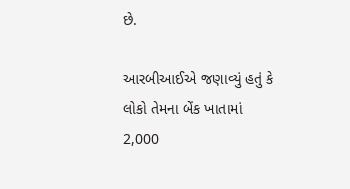છે.

આરબીઆઈએ જણાવ્યું હતું કે લોકો તેમના બેંક ખાતામાં 2,000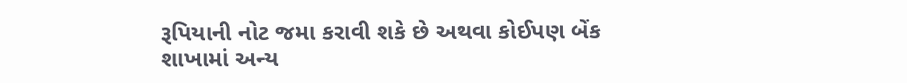રૂપિયાની નોટ જમા કરાવી શકે છે અથવા કોઈપણ બેંક શાખામાં અન્ય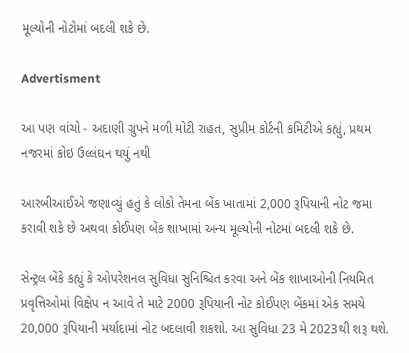મૂલ્યોની નોટોમાં બદલી શકે છે.

Advertisment

આ પણ વાંચો - અદાણી ગ્રુપને મળી મોટી રાહત, સુપ્રીમ કોર્ટની કમિટીએ કહ્યું, પ્રથમ નજરમાં કોઇ ઉલ્લંઘન થયું નથી

આરબીઆઈએ જણાવ્યું હતું કે લોકો તેમના બેંક ખાતામાં 2,000 રૂપિયાની નોટ જમા કરાવી શકે છે અથવા કોઈપણ બેંક શાખામાં અન્ય મૂલ્યોની નોટમાં બદલી શકે છે.

સેન્ટ્રલ બેંકે કહ્યું કે ઓપરેશનલ સુવિધા સુનિશ્ચિત કરવા અને બેંક શાખાઓની નિયમિત પ્રવૃત્તિઓમાં વિક્ષેપ ન આવે તે માટે 2000 રૂપિયાની નોટ કોઈપણ બેંકમાં એક સમયે 20,000 રૂપિયાની મર્યાદામાં નોટ બદલાવી શકશો. આ સુવિધા 23 મે 2023થી શરૂ થશે.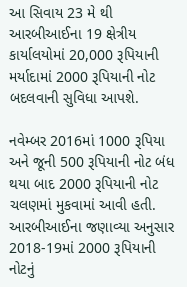આ સિવાય 23 મે થી આરબીઆઈના 19 ક્ષેત્રીય કાર્યાલયોમાં 20,000 રૂપિયાની મર્યાદામાં 2000 રૂપિયાની નોટ બદલવાની સુવિધા આપશે.

નવેમ્બર 2016માં 1000 રૂપિયા અને જૂની 500 રૂપિયાની નોટ બંધ થયા બાદ 2000 રૂપિયાની નોટ ચલણમાં મુકવામાં આવી હતી. આરબીઆઈના જણાવ્યા અનુસાર 2018-19માં 2000 રૂપિયાની નોટનું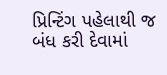પ્રિન્ટિંગ પહેલાથી જ બંધ કરી દેવામાં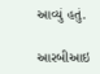આવ્યું હતું.

આરબીઆઇ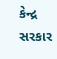કેન્દ્ર સરકાર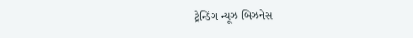ટ્રેન્ડિંગ ન્યૂઝ બિઝનેસ